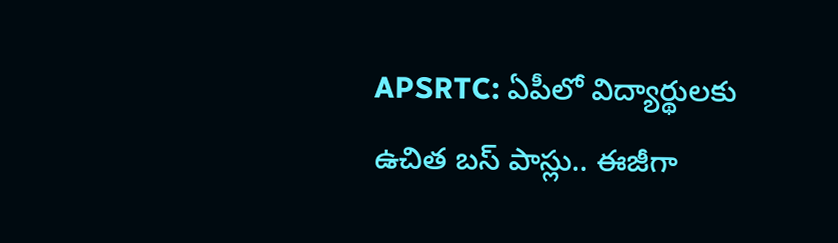APSRTC: ఏపీలో విద్యార్థులకు ఉచిత బస్ పాస్లు.. ఈజీగా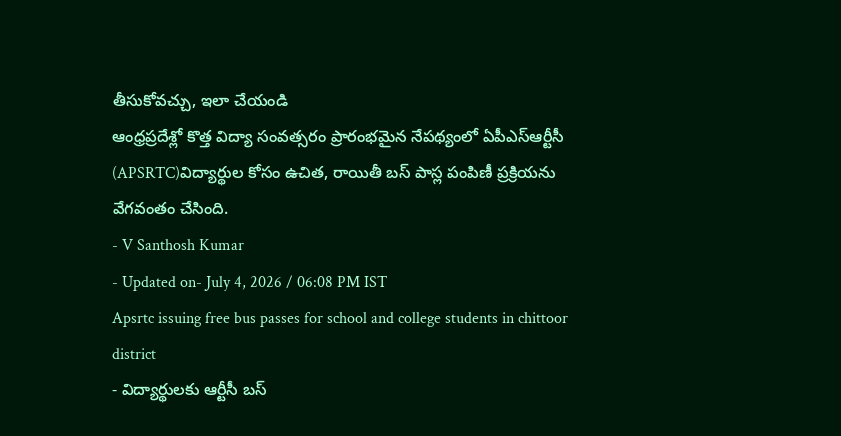తీసుకోవచ్చు, ఇలా చేయండి
ఆంధ్రప్రదేశ్లో కొత్త విద్యా సంవత్సరం ప్రారంభమైన నేపథ్యంలో ఏపీఎస్ఆర్టీసీ (APSRTC)విద్యార్థుల కోసం ఉచిత, రాయితీ బస్ పాస్ల పంపిణీ ప్రక్రియను వేగవంతం చేసింది.
- V Santhosh Kumar
- Updated on- July 4, 2026 / 06:08 PM IST
Apsrtc issuing free bus passes for school and college students in chittoor district
- విద్యార్థులకు ఆర్టీసీ బస్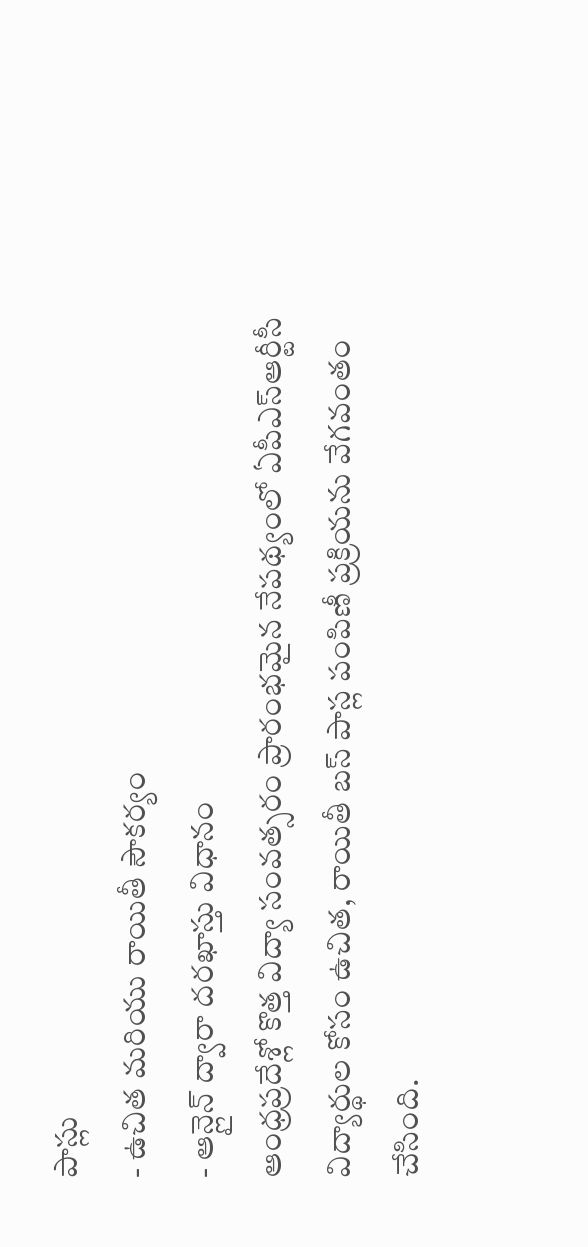పాస్లు
- ఉచిత మరియు రాయితీ సౌకర్యం
- ఆన్లైన్ ద్వారా దరఖాస్తు విధానం
ఆంధ్రప్రదేశ్లో కొత్త విద్యా సంవత్సరం ప్రారంభమైన నేపథ్యంలో ఏపీఎస్ఆర్టీసీ విద్యార్థుల కోసం ఉచిత, రాయితీ బస్ పాస్ల పంపిణీ ప్రక్రియను వేగవంతం చేసింది.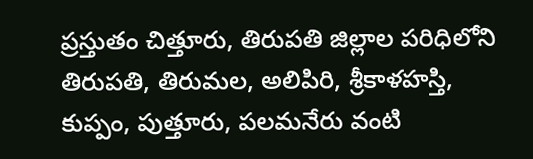ప్రస్తుతం చిత్తూరు, తిరుపతి జిల్లాల పరిధిలోని తిరుపతి, తిరుమల, అలిపిరి, శ్రీకాళహస్తి, కుప్పం, పుత్తూరు, పలమనేరు వంటి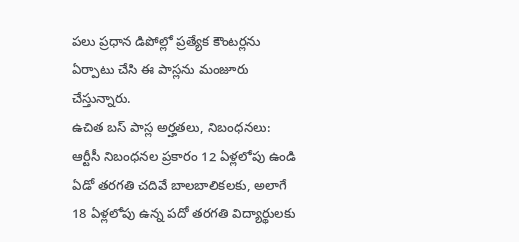పలు ప్రధాన డిపోల్లో ప్రత్యేక కౌంటర్లను ఏర్పాటు చేసి ఈ పాస్లను మంజూరు చేస్తున్నారు.
ఉచిత బస్ పాస్ల అర్హతలు, నిబంధనలు:
ఆర్టీసీ నిబంధనల ప్రకారం 12 ఏళ్లలోపు ఉండి ఏడో తరగతి చదివే బాలబాలికలకు, అలాగే 18 ఏళ్లలోపు ఉన్న పదో తరగతి విద్యార్థులకు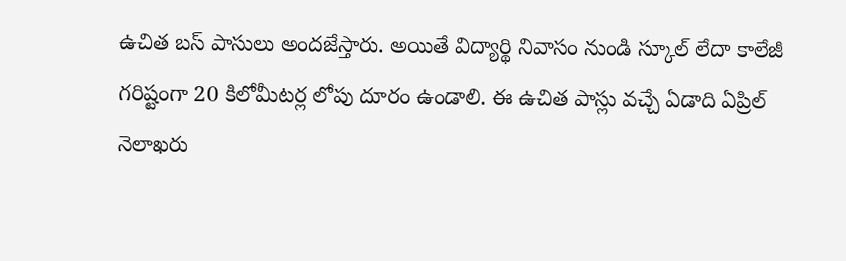ఉచిత బస్ పాసులు అందజేస్తారు. అయితే విద్యార్థి నివాసం నుండి స్కూల్ లేదా కాలేజీ గరిష్టంగా 20 కిలోమీటర్ల లోపు దూరం ఉండాలి. ఈ ఉచిత పాస్లు వచ్చే ఏడాది ఏప్రిల్ నెలాఖరు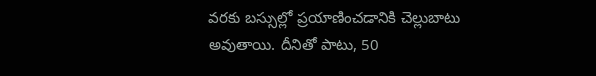వరకు బస్సుల్లో ప్రయాణించడానికి చెల్లుబాటు అవుతాయి. దీనితో పాటు, 50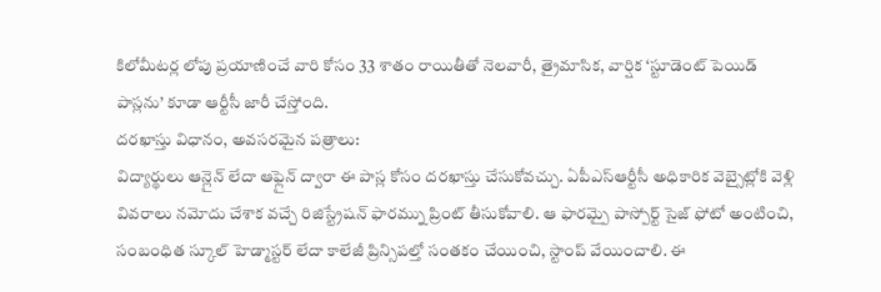కిలోమీటర్ల లోపు ప్రయాణించే వారి కోసం 33 శాతం రాయితీతో నెలవారీ, త్రైమాసిక, వార్షిక ‘స్టూడెంట్ పెయిడ్ పాస్లను’ కూడా ఆర్టీసీ జారీ చేస్తోంది.
దరఖాస్తు విధానం, అవసరమైన పత్రాలు:
విద్యార్థులు ఆన్లైన్ లేదా ఆఫ్లైన్ ద్వారా ఈ పాస్ల కోసం దరఖాస్తు చేసుకోవచ్చు. ఏపీఎస్ఆర్టీసీ అధికారిక వెబ్సైట్లోకి వెళ్లి వివరాలు నమోదు చేశాక వచ్చే రిజిస్ట్రేషన్ ఫారమ్ను ప్రింట్ తీసుకోవాలి. ఆ ఫారమ్పై పాస్పోర్ట్ సైజ్ ఫోటో అంటించి, సంబంధిత స్కూల్ హెడ్మాస్టర్ లేదా కాలేజీ ప్రిన్సిపల్తో సంతకం చేయించి, స్టాంప్ వేయించాలి. ఈ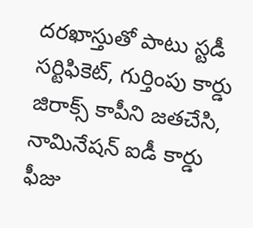దరఖాస్తుతో పాటు స్టడీ సర్టిఫికెట్, గుర్తింపు కార్డు జిరాక్స్ కాపీని జతచేసి, నామినేషన్ ఐడీ కార్డు ఫీజు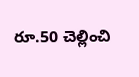రూ.50 చెల్లించి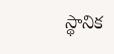స్థానిక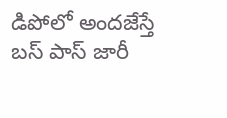డిపోలో అందజేస్తే బస్ పాస్ జారీ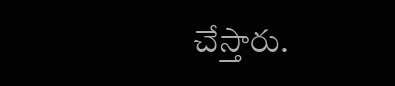చేస్తారు.